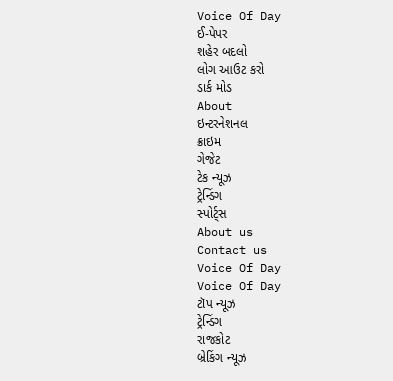Voice Of Day
ઈ-પેપર
શહેર બદલો
લોગ આઉટ કરો
ડાર્ક મોડ
About
ઇન્ટરનેશનલ
ક્રાઇમ
ગેજેટ
ટેક ન્યૂઝ
ટ્રેન્ડિંગ
સ્પોર્ટ્સ
About us
Contact us
Voice Of Day
Voice Of Day
ટૉપ ન્યૂઝ
ટ્રેન્ડિંગ
રાજકોટ
બ્રેકિંગ ન્યૂઝ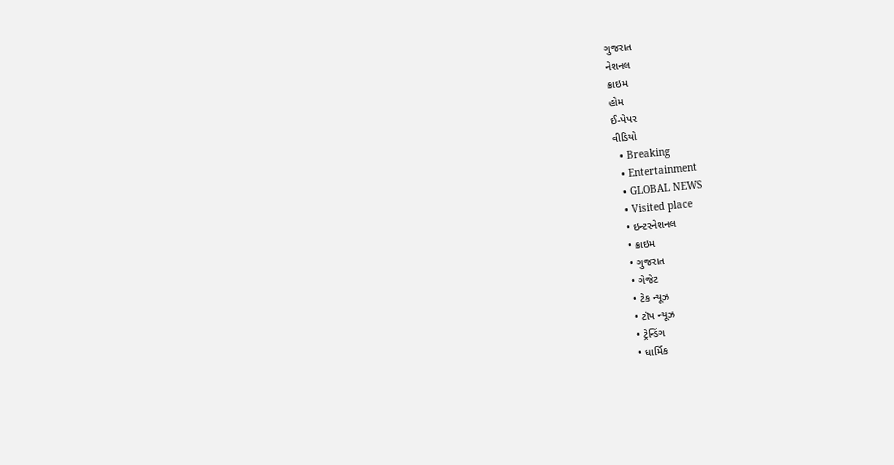ગુજરાત
નેશનલ
ક્રાઇમ
હોમ
ઈ-પેપર
વીડિયો
  • Breaking
  • Entertainment
  • GLOBAL NEWS
  • Visited place
  • ઇન્ટરનેશનલ
  • ક્રાઇમ
  • ગુજરાત
  • ગેજેટ
  • ટેક ન્યૂઝ
  • ટૉપ ન્યૂઝ
  • ટ્રેન્ડિંગ
  • ધાર્મિક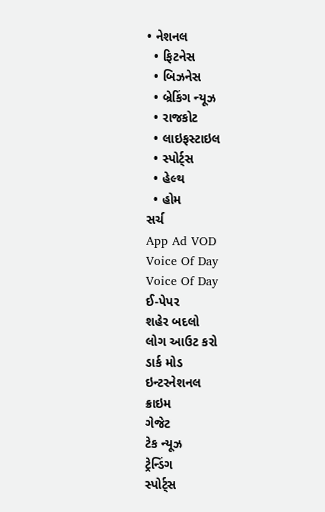• નેશનલ
  • ફિટનેસ
  • બિઝનેસ
  • બ્રેકિંગ ન્યૂઝ
  • રાજકોટ
  • લાઇફસ્ટાઇલ
  • સ્પોર્ટ્સ
  • હેલ્થ
  • હોમ
સર્ચ
App Ad VOD
Voice Of Day
Voice Of Day
ઈ-પેપર
શહેર બદલો
લોગ આઉટ કરો
ડાર્ક મોડ
ઇન્ટરનેશનલ
ક્રાઇમ
ગેજેટ
ટેક ન્યૂઝ
ટ્રેન્ડિંગ
સ્પોર્ટ્સ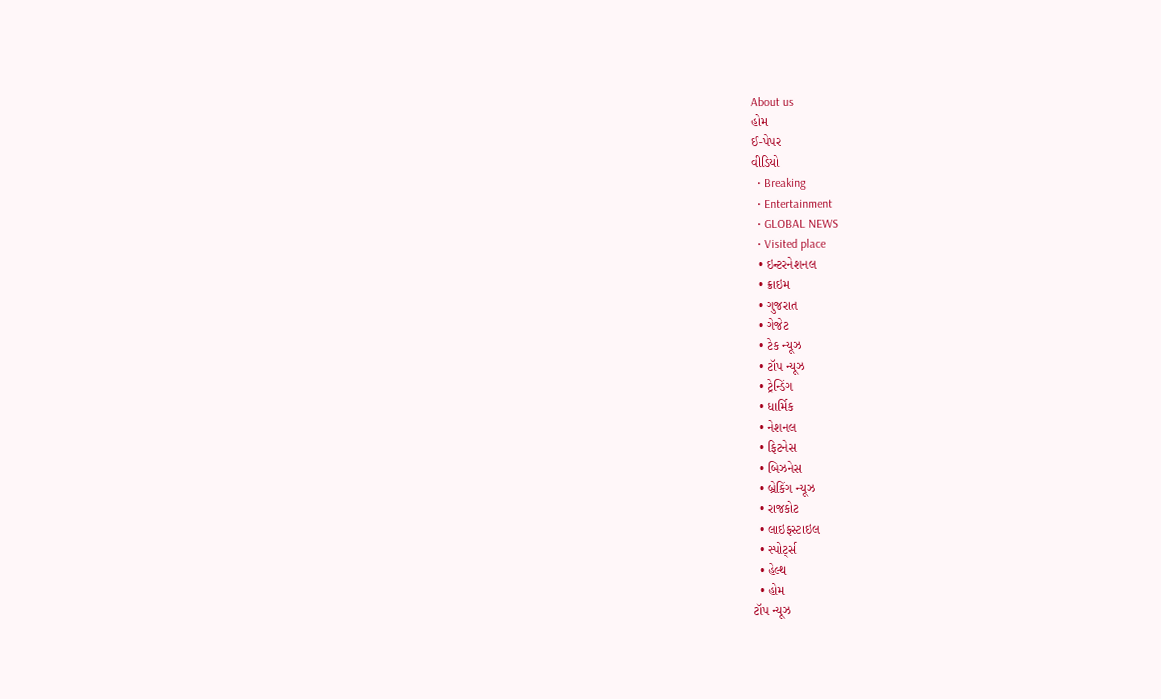About us
હોમ
ઈ-પેપર
વીડિયો
  • Breaking
  • Entertainment
  • GLOBAL NEWS
  • Visited place
  • ઇન્ટરનેશનલ
  • ક્રાઇમ
  • ગુજરાત
  • ગેજેટ
  • ટેક ન્યૂઝ
  • ટૉપ ન્યૂઝ
  • ટ્રેન્ડિંગ
  • ધાર્મિક
  • નેશનલ
  • ફિટનેસ
  • બિઝનેસ
  • બ્રેકિંગ ન્યૂઝ
  • રાજકોટ
  • લાઇફસ્ટાઇલ
  • સ્પોર્ટ્સ
  • હેલ્થ
  • હોમ
ટૉપ ન્યૂઝ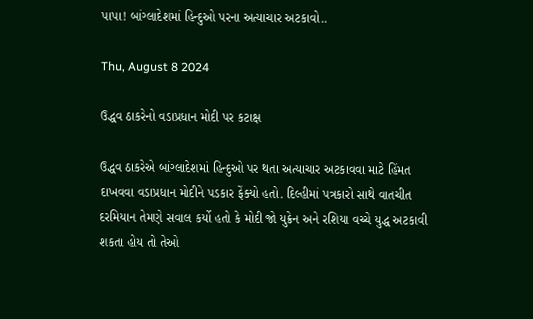પાપા! બાંગ્લાદેશમાં હિન્દુઓ પરના અત્યાચાર અટકાવો..

Thu, August 8 2024

ઉદ્ધવ ઠાકરેનો વડાપ્રધાન મોદી પર કટાક્ષ

ઉદ્ધવ ઠાકરેએ બાંગ્લાદેશમાં હિન્દુઓ પર થતા અત્યાચાર અટકાવવા માટે હિંમત દાખવવા વડાપ્રધાન મોદીને પડકાર ફેંક્યો હતો. દિલ્હીમાં પત્રકારો સાથે વાતચીત દરમિયાન તેમણે સવાલ કર્યો હતો કે મોદી જો યુક્રેન અને રશિયા વચ્ચે યુદ્ધ અટકાવી શકતા હોય તો તેઓ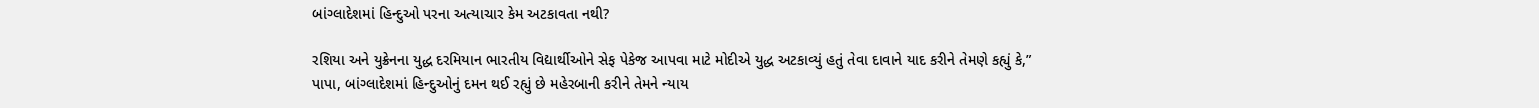બાંગ્લાદેશમાં હિન્દુઓ પરના અત્યાચાર કેમ અટકાવતા નથી?

રશિયા અને યુક્રેનના યુદ્ધ દરમિયાન ભારતીય વિદ્યાર્થીઓને સેફ પેકેજ આપવા માટે મોદીએ યુદ્ધ અટકાવ્યું હતું તેવા દાવાને યાદ કરીને તેમણે કહ્યું કે,” પાપા, બાંગ્લાદેશમાં હિન્દુઓનું દમન થઈ રહ્યું છે મહેરબાની કરીને તેમને ન્યાય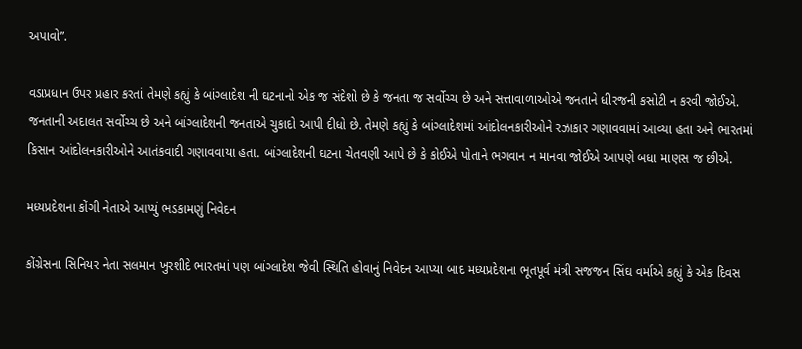અપાવો”.

વડાપ્રધાન ઉપર પ્રહાર કરતાં તેમણે કહ્યું કે બાંગ્લાદેશ ની ઘટનાનો એક જ સંદેશો છે કે જનતા જ સર્વોચ્ચ છે અને સત્તાવાળાઓએ જનતાને ધીરજની કસોટી ન કરવી જોઈએ. જનતાની અદાલત સર્વોચ્ચ છે અને બાંગ્લાદેશની જનતાએ ચુકાદો આપી દીધો છે. તેમણે કહ્યું કે બાંગ્લાદેશમાં આંદોલનકારીઓને રઝાકાર ગણાવવામાં આવ્યા હતા અને ભારતમાં કિસાન આંદોલનકારીઓને આતંકવાદી ગણાવવાયા હતા. બાંગ્લાદેશની ઘટના ચેતવણી આપે છે કે કોઈએ પોતાને ભગવાન ન માનવા જોઈએ આપણે બધા માણસ જ છીએ.

મધ્યપ્રદેશના કોંગી નેતાએ આપ્યું ભડકામણું નિવેદન

કોંગ્રેસના સિનિયર નેતા સલમાન ખુરશીદે ભારતમાં પણ બાંગ્લાદેશ જેવી સ્થિતિ હોવાનું નિવેદન આપ્યા બાદ મધ્યપ્રદેશના ભૂતપૂર્વ મંત્રી સજજન સિંઘ વર્માએ કહ્યું કે એક દિવસ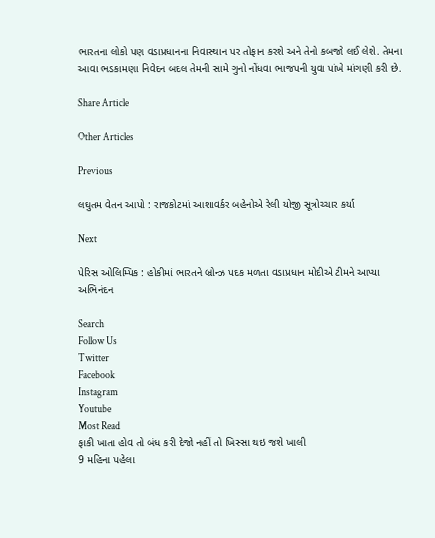ભારતના લોકો પણ વડાપ્રધાનના નિવાસ્થાન પર તોફાન કરશે અને તેનો કબજો લઈ લેશે. તેમના આવા ભડકામણા નિવેદન બદલ તેમની સામે ગુનો નોંધવા ભાજપની યુવા પાંખે માંગણી કરી છે.

Share Article

Other Articles

Previous

લઘુતમ વેતન આપો : રાજકોટમાં આશાવર્કર બહેનોએ રેલી યોજી સૂત્રોચ્ચાર કર્યા

Next

પેરિસ ઓલિમ્પિક : હોકીમાં ભારતને બ્રોન્ઝ પદક મળતા વડાપ્રધાન મોદીએ ટીમને આપ્યા અભિનંદન

Search
Follow Us
Twitter
Facebook
Instagram
Youtube
Most Read
ફાકી ખાતા હોવ તો બંધ કરી દેજો નહીં તો ખિસ્સા થઇ જશે ખાલી
9 મહિના પહેલા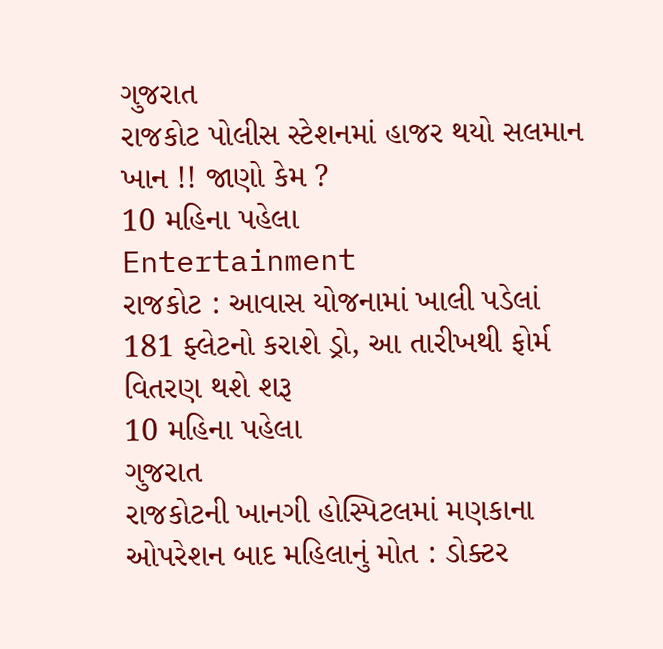ગુજરાત
રાજકોટ પોલીસ સ્ટેશનમાં હાજર થયો સલમાન ખાન !! જાણો કેમ ?
10 મહિના પહેલા
Entertainment
રાજકોટ : આવાસ યોજનામાં ખાલી પડેલાં 181 ફ્લેટનો કરાશે ડ્રો, આ તારીખથી ફોર્મ વિતરણ થશે શરૂ
10 મહિના પહેલા
ગુજરાત
રાજકોટની ખાનગી હોસ્પિટલમાં મણકાના ઓપરેશન બાદ મહિલાનું મોત : ડોક્ટર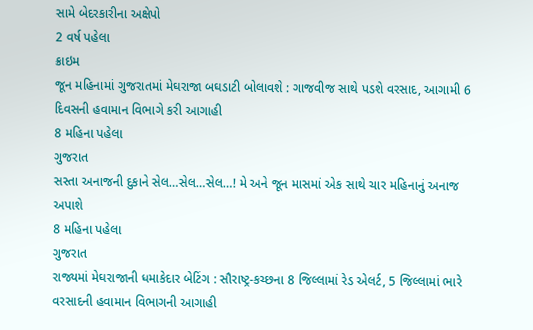સામે બેદરકારીના અક્ષેપો
2 વર્ષ પહેલા
ક્રાઇમ
જૂન મહિનામાં ગુજરાતમાં મેઘરાજા બઘડાટી બોલાવશે : ગાજવીજ સાથે પડશે વરસાદ, આગામી 6 દિવસની હવામાન વિભાગે કરી આગાહી
8 મહિના પહેલા
ગુજરાત
સસ્તા અનાજની દુકાને સેલ…સેલ…સેલ…! મે અને જૂન માસમાં એક સાથે ચાર મહિનાનું અનાજ અપાશે
8 મહિના પહેલા
ગુજરાત
રાજ્યમાં મેઘરાજાની ધમાકેદાર બેટિંગ : સૌરાષ્ટ્ર-કચ્છના 8 જિલ્લામાં રેડ એલર્ટ, 5 જિલ્લામાં ભારે વરસાદની હવામાન વિભાગની આગાહી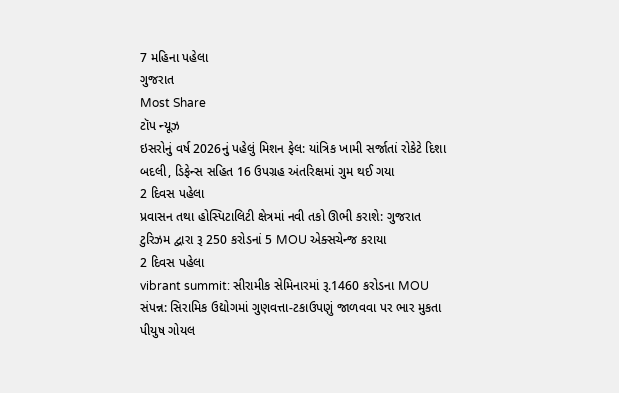7 મહિના પહેલા
ગુજરાત
Most Share
ટૉપ ન્યૂઝ
ઇસરોનું વર્ષ 2026નું પહેલું મિશન ફેલ: યાંત્રિક ખામી સર્જાતાં રોકેટે દિશા બદલી, ડિફેન્સ સહિત 16 ઉપગ્રહ અંતરિક્ષમાં ગુમ થઈ ગયા
2 દિવસ પહેલા
પ્રવાસન તથા હોસ્પિટાલિટી ક્ષેત્રમાં નવી તકો ઊભી કરાશે: ગુજરાત ટુરિઝમ દ્વારા રૂ 250 કરોડનાં 5 MOU એક્સચેન્જ કરાયા
2 દિવસ પહેલા
vibrant summit: સીરામીક સેમિનારમાં રૂ.1460 કરોડના MOU સંપન્ન: સિરામિક ઉદ્યોગમાં ગુણવત્તા-ટકાઉપણું જાળવવા પર ભાર મુકતા પીયુષ ગોયલ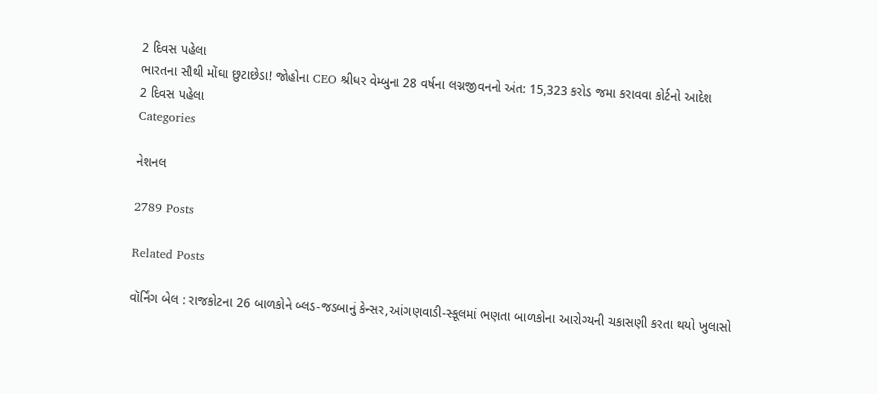2 દિવસ પહેલા
ભારતના સૌથી મોંઘા છુટાછેડા! જોહોના CEO શ્રીધર વેમ્બુના 28 વર્ષના લગ્નજીવનનો અંત: 15,323 કરોડ જમા કરાવવા કોર્ટનો આદેશ
2 દિવસ પહેલા
Categories

નેશનલ

2789 Posts

Related Posts

વૉર્નિંગ બેલ : રાજકોટના 26 બાળકોને બ્લડ-જડબાનું કેન્સર,આંગણવાડી-સ્કૂલમાં ભણતા બાળકોના આરોગ્યની ચકાસણી કરતા થયો ખુલાસો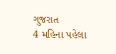ગુજરાત
4 મહિના પહેલા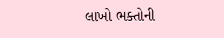લાખો ભક્તોની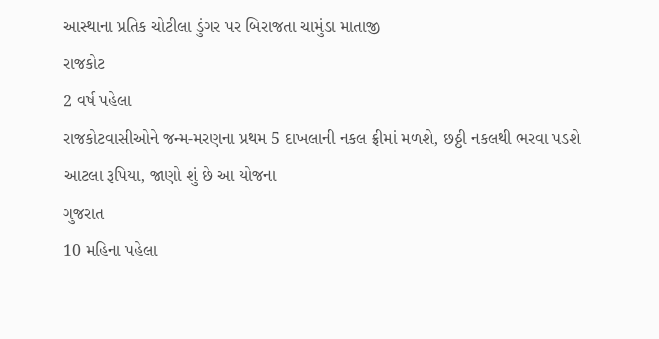આસ્થાના પ્રતિક ચોટીલા ડુંગર પર બિરાજતા ચામુંડા માતાજી
રાજકોટ
2 વર્ષ પહેલા
રાજકોટવાસીઓને જન્મ-મરણના પ્રથમ 5 દાખલાની નકલ ફ્રીમાં મળશે, છઠ્ઠી નકલથી ભરવા પડશે આટલા રૂપિયા, જાણો શું છે આ યોજના
ગુજરાત
10 મહિના પહેલા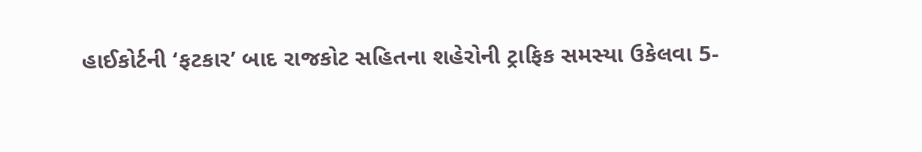હાઈકોર્ટની ‘ફટકાર’ બાદ રાજકોટ સહિતના શહેરોની ટ્રાફિક સમસ્યા ઉકેલવા 5-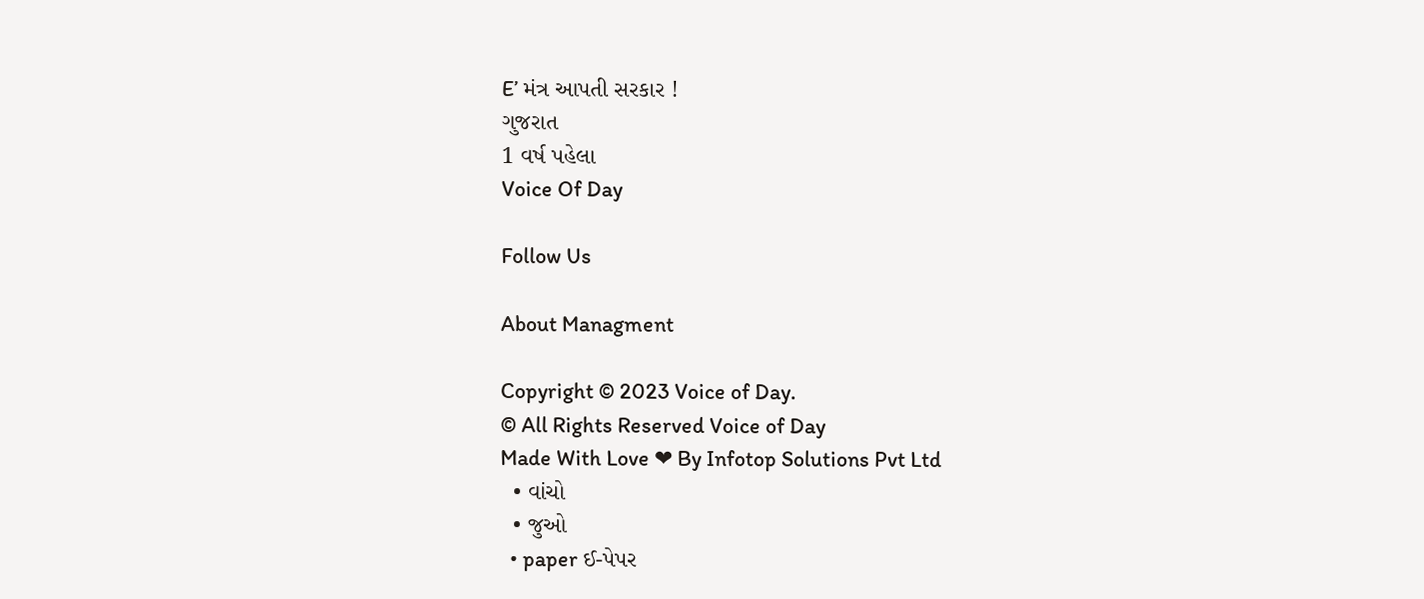E’ મંત્ર આપતી સરકાર !
ગુજરાત
1 વર્ષ પહેલા
Voice Of Day

Follow Us

About Managment

Copyright © 2023 Voice of Day.
© All Rights Reserved Voice of Day
Made With Love ❤ By Infotop Solutions Pvt Ltd
  • વાંચો
  • જુઓ
  • paper ઈ-પેપર